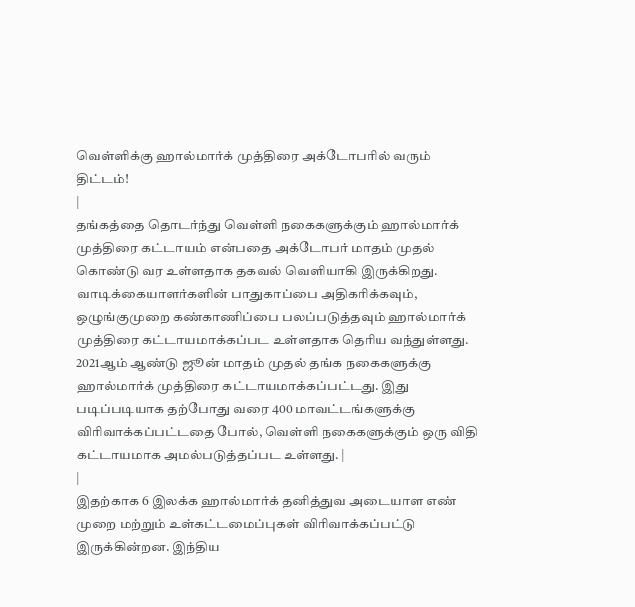வெள்ளிக்கு ஹால்மார்க் முத்திரை அக்டோபரில் வரும் திட்டம்!
|
தங்கத்தை தொடர்ந்து வெள்ளி நகைகளுக்கும் ஹால்மார்க் முத்திரை கட்டாயம் என்பதை அக்டோபர் மாதம் முதல் கொண்டு வர உள்ளதாக தகவல் வெளியாகி இருக்கிறது. வாடிக்கையாளர்களின் பாதுகாப்பை அதிகரிக்கவும், ஒழுங்குமுறை கண்காணிப்பை பலப்படுத்தவும் ஹால்மார்க் முத்திரை கட்டாயமாக்கப்பட உள்ளதாக தெரிய வந்துள்ளது. 2021ஆம் ஆண்டு ஜூன் மாதம் முதல் தங்க நகைகளுக்கு ஹால்மார்க் முத்திரை கட்டாயமாக்கப்பட்டது. இது படிப்படியாக தற்போது வரை 400 மாவட்டங்களுக்கு விரிவாக்கப்பட்டதை போல், வெள்ளி நகைகளுக்கும் ஒரு விதி கட்டாயமாக அமல்படுத்தப்பட உள்ளது. |
|
இதற்காக 6 இலக்க ஹால்மார்க் தனித்துவ அடையாள எண் முறை மற்றும் உள்கட்டமைப்புகள் விரிவாக்கப்பட்டு இருக்கின்றன. இந்திய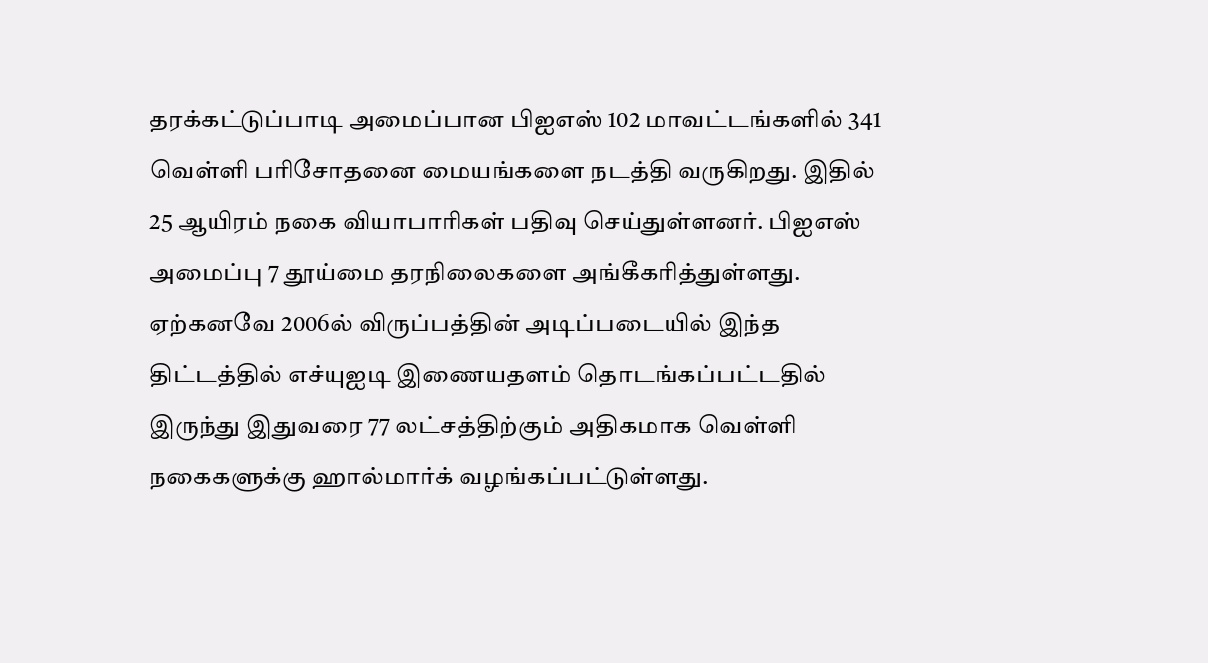தரக்கட்டுப்பாடி அமைப்பான பிஐஎஸ் 102 மாவட்டங்களில் 341 வெள்ளி பரிசோதனை மையங்களை நடத்தி வருகிறது. இதில் 25 ஆயிரம் நகை வியாபாரிகள் பதிவு செய்துள்ளனர். பிஐஎஸ் அமைப்பு 7 தூய்மை தரநிலைகளை அங்கீகரித்துள்ளது. ஏற்கனவே 2006ல் விருப்பத்தின் அடிப்படையில் இந்த திட்டத்தில் எச்யுஐடி இணையதளம் தொடங்கப்பட்டதில் இருந்து இதுவரை 77 லட்சத்திற்கும் அதிகமாக வெள்ளி நகைகளுக்கு ஹால்மார்க் வழங்கப்பட்டுள்ளது.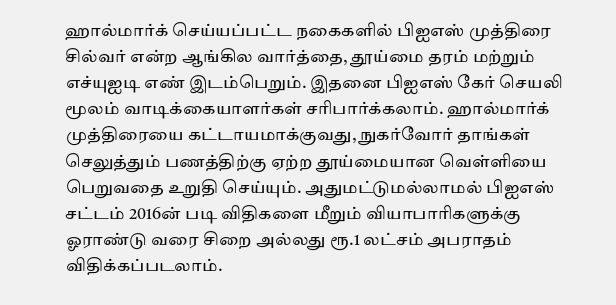ஹால்மார்க் செய்யப்பட்ட நகைகளில் பிஐஎஸ் முத்திரை சில்வர் என்ற ஆங்கில வார்த்தை, தூய்மை தரம் மற்றும் எச்யுஐடி எண் இடம்பெறும். இதனை பிஐஎஸ் கேர் செயலி மூலம் வாடிக்கையாளர்கள் சரிபார்க்கலாம். ஹால்மார்க் முத்திரையை கட்டாயமாக்குவது, நுகர்வோர் தாங்கள் செலுத்தும் பணத்திற்கு ஏற்ற தூய்மையான வெள்ளியை பெறுவதை உறுதி செய்யும். அதுமட்டுமல்லாமல் பிஐஎஸ் சட்டம் 2016ன் படி விதிகளை மீறும் வியாபாரிகளுக்கு ஓராண்டு வரை சிறை அல்லது ரூ.1 லட்சம் அபராதம் விதிக்கப்படலாம்.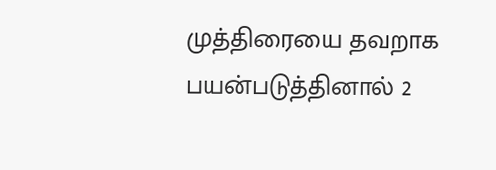முத்திரையை தவறாக பயன்படுத்தினால் 2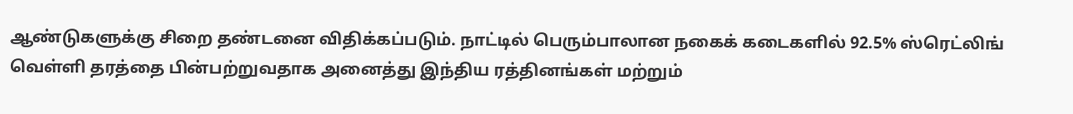ஆண்டுகளுக்கு சிறை தண்டனை விதிக்கப்படும். நாட்டில் பெரும்பாலான நகைக் கடைகளில் 92.5% ஸ்ரெட்லிங் வெள்ளி தரத்தை பின்பற்றுவதாக அனைத்து இந்திய ரத்தினங்கள் மற்றும்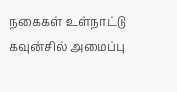நகைகள் உள்நாட்டு கவுன்சில் அமைப்பு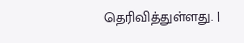தெரிவித்துள்ளது. |